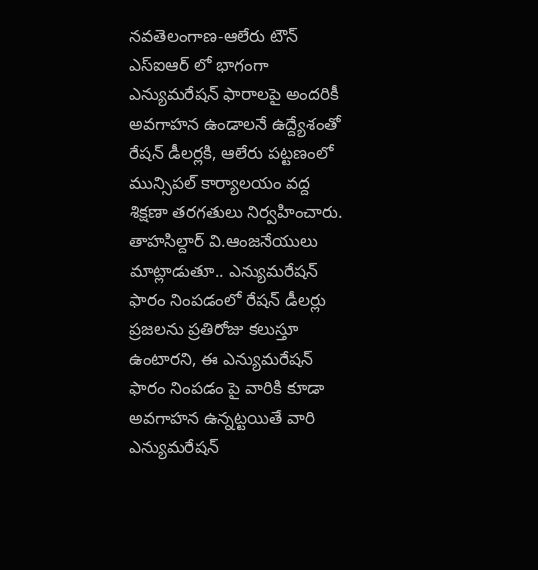నవతెలంగాణ-ఆలేరు టౌన్
ఎస్ఐఆర్ లో భాగంగా ఎన్యుమరేషన్ ఫారాలపై అందరికీ అవగాహన ఉండాలనే ఉద్ద్యేశంతో రేషన్ డీలర్లకి, ఆలేరు పట్టణంలో మున్సిపల్ కార్యాలయం వద్ద శిక్షణా తరగతులు నిర్వహించారు. తాహసిల్దార్ వి.ఆంజనేయులు మాట్లాడుతూ.. ఎన్యుమరేషన్ ఫారం నింపడంలో రేషన్ డీలర్లు ప్రజలను ప్రతిరోజు కలుస్తూ ఉంటారని, ఈ ఎన్యుమరేషన్ ఫారం నింపడం పై వారికి కూడా అవగాహన ఉన్నట్టయితే వారి ఎన్యుమరేషన్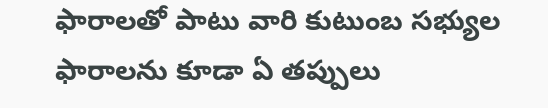ఫారాలతో పాటు వారి కుటుంబ సభ్యుల ఫారాలను కూడా ఏ తప్పులు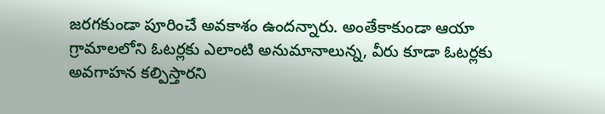జరగకుండా పూరించే అవకాశం ఉందన్నారు. అంతేకాకుండా ఆయా గ్రామాలలోని ఓటర్లకు ఎలాంటి అనుమానాలున్న, వీరు కూడా ఓటర్లకు అవగాహన కల్పిస్తారని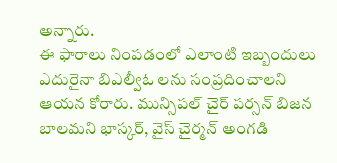అన్నారు.
ఈ ఫారాలు నింపడంలో ఎలాంటి ఇబ్బందులు ఎదురైనా బిఎల్వీఓ లను సంప్రదించాలని ఆయన కోరారు. మున్సిపల్ చైర్ పర్సన్ బిజన బాలమని భాస్కర్, వైస్ చైర్మన్ అంగడి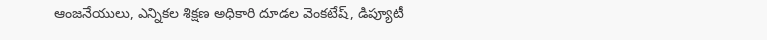ఆంజనేయులు, ఎన్నికల శిక్షణ అధికారి దూడల వెంకటేష్, డిప్యూటీ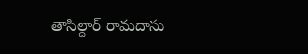తాసిల్దార్ రామదాసు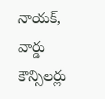నాయక్, వార్డు కౌన్సిలర్లు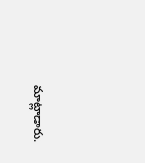మాట్లాడారు.